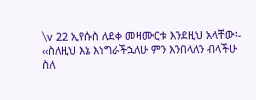\v 22 ኢየሱስ ለደቀ መዛሙርቱ እንደዚህ አላቸው፡- ‹‹ስለዚህ እኔ እነግራችኋለሁ ምን እንበላለን ብላችሁ ስለ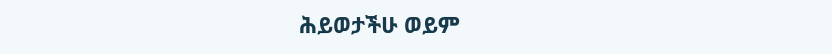ሕይወታችሁ ወይም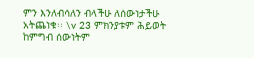ምን እንለብሳለን ብላችሁ ለሰውነታችሁ አትጨነቁ፡፡ \v 23 ምክንያቱም ሕይወት ከምግብ ሰውነትም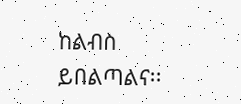ከልብስ ይበልጣልና፡፡